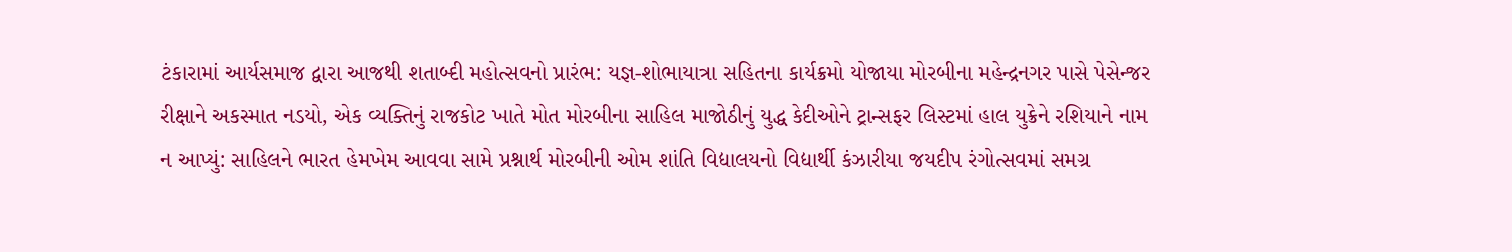ટંકારામાં આર્યસમાજ દ્વારા આજથી શતાબ્દી મહોત્સવનો પ્રારંભ: યજ્ઞ-શોભાયાત્રા સહિતના કાર્યક્રમો યોજાયા મોરબીના મહેન્દ્રનગર પાસે પેસેન્જર રીક્ષાને અકસ્માત નડયો, એક વ્યક્તિનું રાજકોટ ખાતે મોત મોરબીના સાહિલ માજોઠીનું યુદ્ધ કેદીઓને ટ્રાન્સફર લિસ્ટમાં હાલ યુક્રેને રશિયાને નામ ન આપ્યું: સાહિલને ભારત હેમખેમ આવવા સામે પ્રશ્નાર્થ મોરબીની ઓમ શાંતિ વિદ્યાલયનો વિદ્યાર્થી કંઝારીયા જયદીપ રંગોત્સવમાં સમગ્ર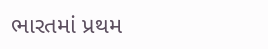ભારતમાં પ્રથમ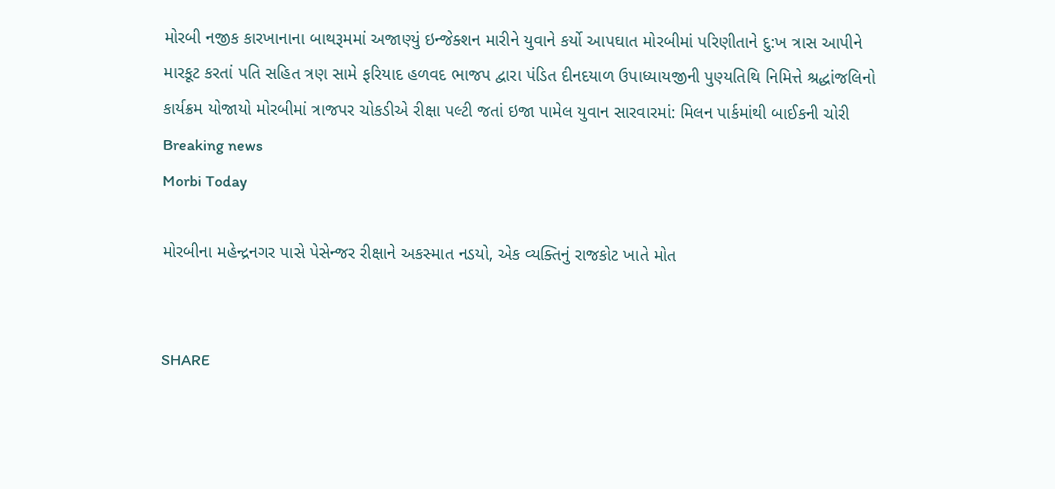મોરબી નજીક કારખાનાના બાથરૂમમાં અજાણ્યું ઇન્જેક્શન મારીને યુવાને કર્યો આપઘાત મોરબીમાં પરિણીતાને દુ:ખ ત્રાસ આપીને મારકૂટ કરતાં પતિ સહિત ત્રણ સામે ફરિયાદ હળવદ ભાજપ દ્વારા પંડિત દીનદયાળ ઉપાધ્યાયજીની પુણ્યતિથિ નિમિત્તે શ્રદ્ધાંજલિનો કાર્યક્રમ યોજાયો મોરબીમાં ત્રાજપર ચોકડીએ રીક્ષા પલ્ટી જતાં ઇજા પામેલ યુવાન સારવારમાં: મિલન પાર્કમાંથી બાઈકની ચોરી
Breaking news
Morbi Today

મોરબીના મહેન્દ્રનગર પાસે પેસેન્જર રીક્ષાને અકસ્માત નડયો, એક વ્યક્તિનું રાજકોટ ખાતે મોત


SHARE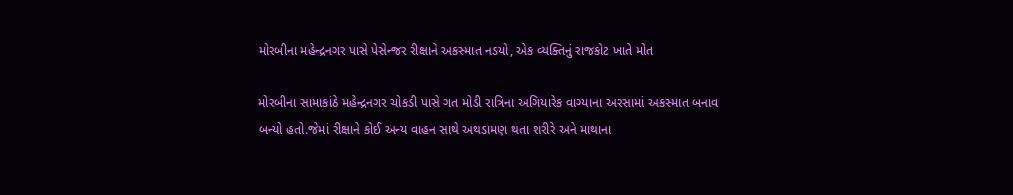મોરબીના મહેન્દ્રનગર પાસે પેસેન્જર રીક્ષાને અકસ્માત નડયો, એક વ્યક્તિનું રાજકોટ ખાતે મોત

મોરબીના સામાકાંઠે મહેન્દ્રનગર ચોકડી પાસે ગત મોડી રાત્રિના અગિયારેક વાગ્યાના અરસામાં અકસ્માત બનાવ બન્યો હતો.જેમાં રીક્ષાને કોઈ અન્ય વાહન સાથે અથડામણ થતા શરીરે અને માથાના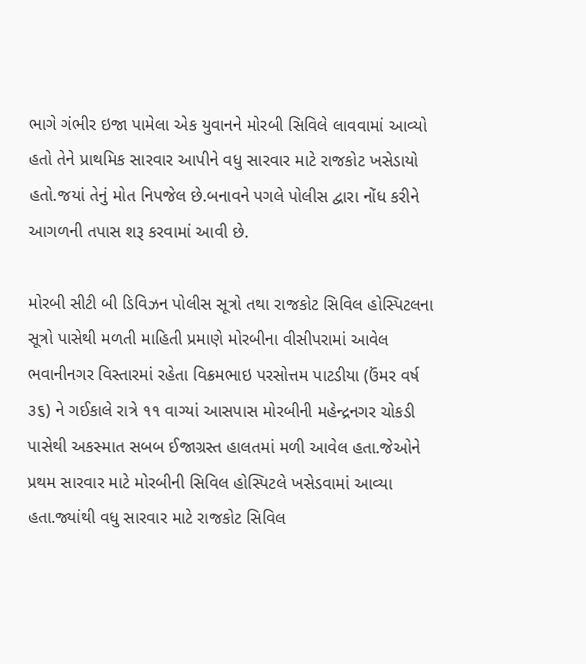ભાગે ગંભીર ઇજા પામેલા એક યુવાનને મોરબી સિવિલે લાવવામાં આવ્યો હતો તેને પ્રાથમિક સારવાર આપીને વધુ સારવાર માટે રાજકોટ ખસેડાયો હતો.જયાં તેનું મોત નિપજેલ છે.બનાવને પગલે પોલીસ દ્વારા નોંધ કરીને આગળની તપાસ શરૂ કરવામાં આવી છે.

મોરબી સીટી બી ડિવિઝન પોલીસ સૂત્રો તથા રાજકોટ સિવિલ હોસ્પિટલના સૂત્રો પાસેથી મળતી માહિતી પ્રમાણે મોરબીના વીસીપરામાં આવેલ ભવાનીનગર વિસ્તારમાં રહેતા વિક્રમભાઇ પરસોત્તમ પાટડીયા (ઉંમર વર્ષ ૩૬) ને ગઈકાલે રાત્રે ૧૧ વાગ્યાં આસપાસ મોરબીની મહેન્દ્રનગર ચોકડી પાસેથી અકસ્માત સબબ ઈજાગ્રસ્ત હાલતમાં મળી આવેલ હતા.જેઓને પ્રથમ સારવાર માટે મોરબીની સિવિલ હોસ્પિટલે ખસેડવામાં આવ્યા હતા.જ્યાંથી વધુ સારવાર માટે રાજકોટ સિવિલ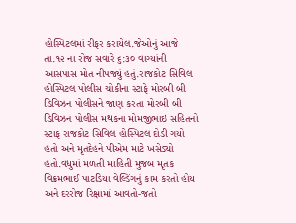હોસ્પિટલમાં રીફર કરાયેલ.જેઓનું આજે તા.૧૨ ના રોજ સવારે ૬:૩૦ વાગ્યાંની આસપાસ મોત નીપજ્યું હતું.રાજકોટ સિવિલ હોસ્પિટલ પોલીસ ચોકીના સ્ટાફે મોરબી બી ડિવિઝન પોલીસને જાણ કરતા મોરબી બી ડિવિઝન પોલીસ મથકના મોમજીભાઇ સહિતનો સ્ટાફ રાજકોટ સિવિલ હોસ્પિટલ દોડી ગયો હતો અને મૃતદેહને પીએમ માટે ખસેડ્યો હતો.વધુમાં મળતી માહિતી મુજબ મૃતક વિક્રમભાઈ પાટડિયા વેલ્ડિંગનું કામ કરતો હોય અને દરરોજ રિક્ષામાં આવતો-જતો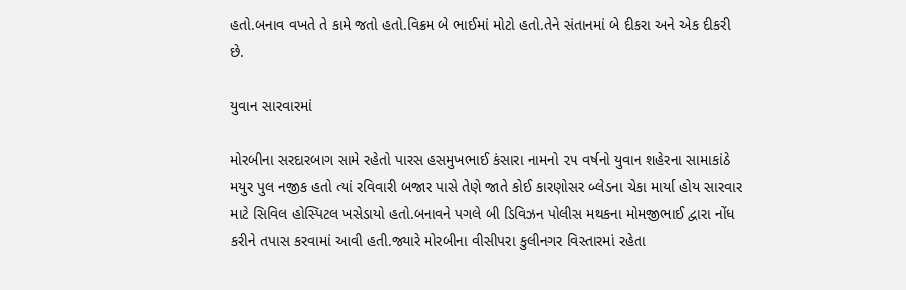હતો.બનાવ વખતે તે કામે જતો હતો.વિક્રમ બે ભાઈમાં મોટો હતો.તેને સંતાનમાં બે દીકરા અને એક દીકરી છે.

યુવાન સારવારમાં

મોરબીના સરદારબાગ સામે રહેતો પારસ હસમુખભાઈ કંસારા નામનો ૨૫ વર્ષનો યુવાન શહેરના સામાકાંઠે મયુર પુલ નજીક હતો ત્યાં રવિવારી બજાર પાસે તેણે જાતે કોઈ કારણોસર બ્લેડના ચેકા માર્યા હોય સારવાર માટે સિવિલ હોસ્પિટલ ખસેડાયો હતો.બનાવને પગલે બી ડિવિઝન પોલીસ મથકના મોમજીભાઈ દ્વારા નોંધ કરીને તપાસ કરવામાં આવી હતી.જ્યારે મોરબીના વીસીપરા કુલીનગર વિસ્તારમાં રહેતા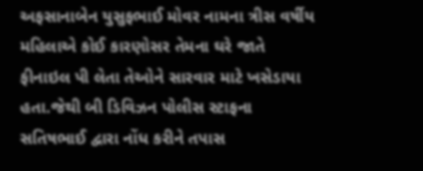અફસાનાબેન યુસુફભાઈ મોવર નામના ત્રીસ વર્ષીય મહિલાએ કોઈ કારણોસર તેમના ઘરે જાતે ફીનાઇલ પી લેતા તેઓને સારવાર માટે ખસેડાયા હતા.જેથી બી ડિવિઝન પોલીસ સ્ટાફના સતિષભાઈ દ્વારા નોંધ કરીને તપાસ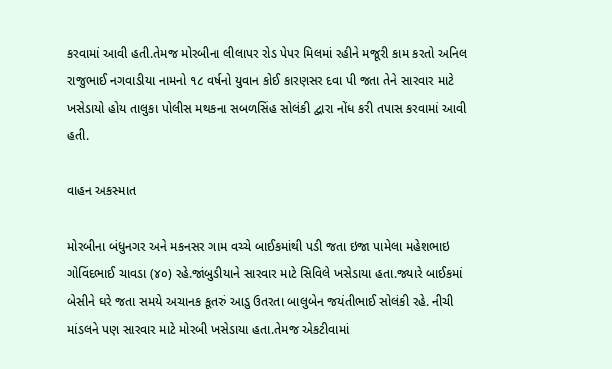કરવામાં આવી હતી.તેમજ મોરબીના લીલાપર રોડ પેપર મિલમાં રહીને મજૂરી કામ કરતો અનિલ રાજુભાઈ નગવાડીયા નામનો ૧૮ વર્ષનો યુવાન કોઈ કારણસર દવા પી જતા તેને સારવાર માટે ખસેડાયો હોય તાલુકા પોલીસ મથકના સબળસિંહ સોલંકી દ્વારા નોંધ કરી તપાસ કરવામાં આવી હતી.

વાહન અકસ્માત

મોરબીના બંધુનગર અને મકનસર ગામ વચ્ચે બાઈકમાંથી પડી જતા ઇજા પામેલા મહેશભાઇ ગોવિંદભાઈ ચાવડા (૪૦) રહે.જાંબુડીયાને સારવાર માટે સિવિલે ખસેડાયા હતા.જ્યારે બાઈકમાં બેસીને ઘરે જતા સમયે અચાનક કૂતરું આડુ ઉતરતા બાલુબેન જયંતીભાઈ સોલંકી રહે. નીચી માંડલને પણ સારવાર માટે મોરબી ખસેડાયા હતા.તેમજ એકટીવામાં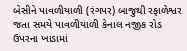બેસીને પાવળીયાળી (રંગપર) બાજુથી રફાળેશ્વર જતા સમયે પાવળીયાળી કેનાલ નજીક રોડ ઉપરના ખાડામાં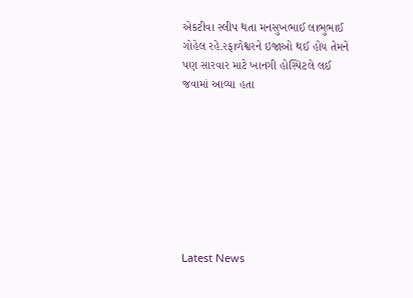એકટીવા સ્લીપ થતા મનસુખભાઈ લાભુભાઈ ગોહેલ રહે.રફાળેશ્વરને ઇજાઓ થઈ હોય તેમને પણ સારવાર માટે ખાનગી હોસ્પિટલે લઈ જવામાં આવ્યા હતા








Latest News